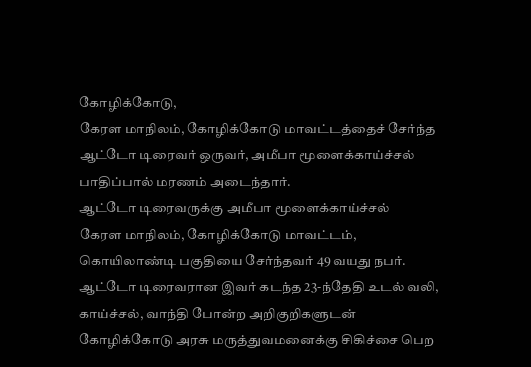கோழிக்கோடு,
கேரள மாநிலம், கோழிக்கோடு மாவட்டத்தைச் சேர்ந்த ஆட்டோ டிரைவர் ஒருவர், அமீபா மூளைக்காய்ச்சல் பாதிப்பால் மரணம் அடைந்தார்.
ஆட்டோ டிரைவருக்கு அமீபா மூளைக்காய்ச்சல்
கேரள மாநிலம், கோழிக்கோடு மாவட்டம், கொயிலாண்டி பகுதியை சேர்ந்தவர் 49 வயது நபர். ஆட்டோ டிரைவரான இவர் கடந்த 23-ந்தேதி உடல் வலி, காய்ச்சல், வாந்தி போன்ற அறிகுறிகளுடன் கோழிக்கோடு அரசு மருத்துவமனைக்கு சிகிச்சை பெற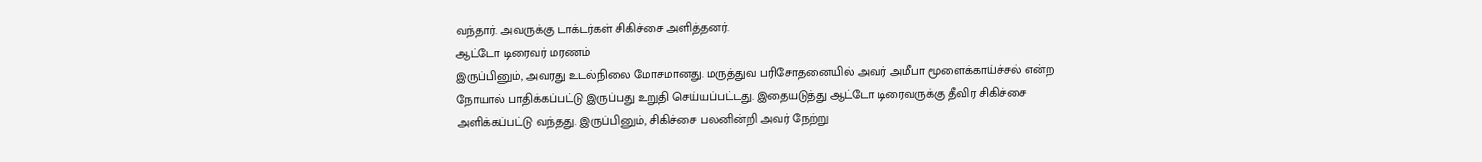வந்தார். அவருக்கு டாக்டர்கள் சிகிச்சை அளித்தனர்.
ஆட்டோ டிரைவர் மரணம்
இருப்பினும், அவரது உடல்நிலை மோசமானது. மருத்துவ பரிசோதனையில் அவர் அமீபா மூளைக்காய்ச்சல் என்ற நோயால் பாதிக்கப்பட்டு இருப்பது உறுதி செய்யப்பட்டது. இதையடுத்து ஆட்டோ டிரைவருக்கு தீவிர சிகிச்சை அளிக்கப்பட்டு வந்தது. இருப்பினும், சிகிச்சை பலனின்றி அவர் நேற்று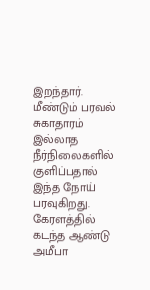இறந்தார்.
மீண்டும் பரவல்
சுகாதாரம் இல்லாத நீர்நிலைகளில் குளிப்பதால் இந்த நோய் பரவுகிறது. கேரளத்தில் கடந்த ஆண்டு அமீபா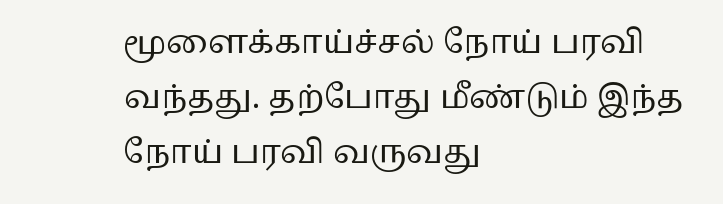மூளைக்காய்ச்சல் நோய் பரவி வந்தது. தற்போது மீண்டும் இந்த நோய் பரவி வருவது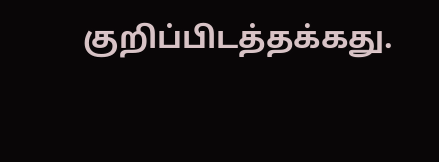குறிப்பிடத்தக்கது.